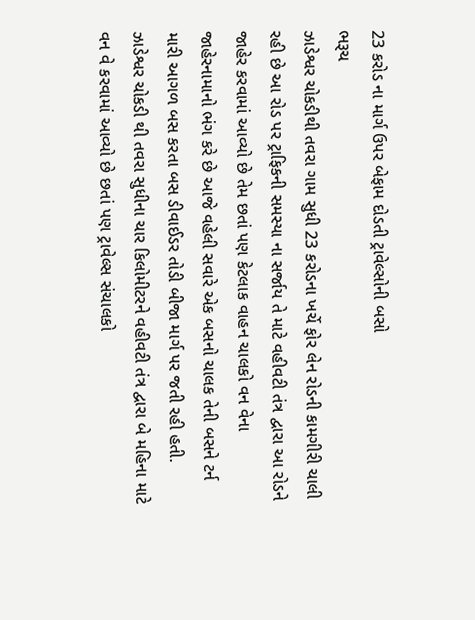23 કરોડ ના માર્ગ ઉપર બેફામ દોડતી ટ્રાવેલ્સોની બસો
ભરૂચ
ઝાડેશ્વર ચોકડીથી તવરા ગામ સુધી 23 કરોડના ખર્ચે ફોર લેન રોડની કામગીરી ચાલી રહી છે આ રોડ પર ટ્રાફિકની સમસ્યા ના સર્જાય તે માટે વહીવટી તંત્ર દ્વારા આ રોડને જાહેર કરવામાં આવ્યો છે તેમ છતાં પણ કેટલાક વાહન ચાલકો વન વેના જાહેરનામાનો ભંગ કરે છે આજે વહેલી સવારે એક બસનો ચાલક તેની બસને ટર્ન મારી આગળ બસ કરતા બસ ડીવાઈડર તોડી બીજા માર્ગ પર જતી રહી હતી. ઝાડેશ્વર ચોકડી થી તવરા સુધીના ચાર કિલોમીટરને વહીવટી તંત્ર દ્વારા બે મહિના માટે વન વે કરવામાં આવ્યો છે છતાં પણ ટ્રાવેલ્સ સંચાલકો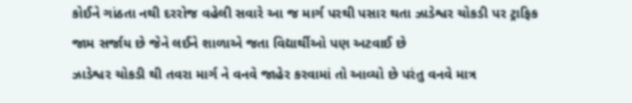કોઈને ગાંઠતા નથી દરરોજ વહેલી સવારે આ જ માર્ગ પરથી પસાર થતા ઝાડેશ્વર ચોકડી પર ટ્રાફિક જામ સર્જાય છે જેને લઈને શાળાએ જતા વિદ્યાર્થીઓ પણ અટવાઈ છે
ઝાડેશ્વર ચોકડી થી તવરા માર્ગ ને વનવે જાહેર કરવામાં તો આવ્યો છે પરંતુ વનવે માત્ર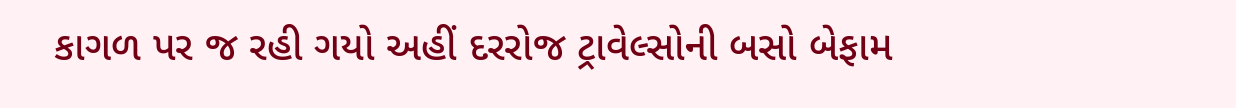કાગળ પર જ રહી ગયો અહીં દરરોજ ટ્રાવેલ્સોની બસો બેફામ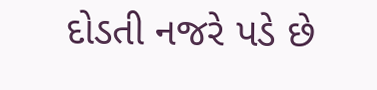દોડતી નજરે પડે છે